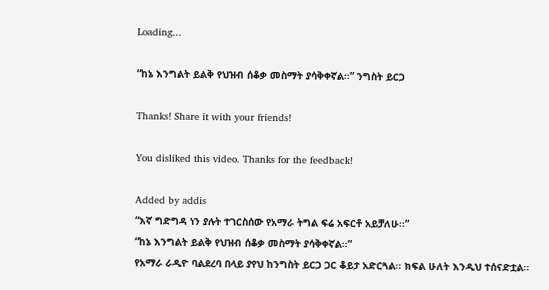Loading...

“ከኔ እንግልት ይልቅ የህዝብ ሰቆቃ መስማት ያሳቅቀኛል፡፡” ንግስት ይርጋ

Thanks! Share it with your friends!

You disliked this video. Thanks for the feedback!

Added by addis
“እኛ ግድግዳ ነን ያሉት ተገርስሰው የአማራ ትግል ፍሬ አፍርቶ አይቻለሁ፡፡”
“ከኔ እንግልት ይልቅ የህዝብ ሰቆቃ መስማት ያሳቅቀኛል፡፡”
የአማራ ራዲዮ ባልደረባ በላይ ያየህ ከንግስት ይርጋ ጋር ቆይታ አድርጓል፡፡ ክፍል ሁለት እንዲህ ተሰናድቷል፡፡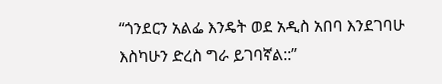“ጎንደርን አልፌ እንዴት ወደ አዲስ አበባ እንደገባሁ እስካሁን ድረስ ግራ ይገባኛል::”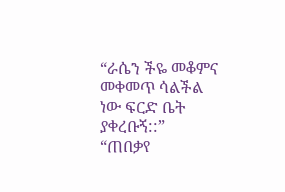“ራሴን ችዬ መቆምና መቀመጥ ሳልችል ነው ፍርድ ቤት ያቀረቡኝ::”
“ጠበቃየ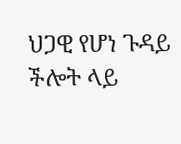ህጋዊ የሆነ ጉዳይ ችሎት ላይ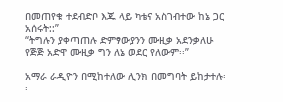በመጠየቁ ተደብድቦ እጁ ላይ ካቴና አስገብተው ከኔ ጋር አሰሩት::”
“ትግሉን ያቀጣጠሉ ድምፃውያንን ሙዚቃ አደንቃለሁ የጅጅ አድዋ ሙዚቃ ግን ለኔ ወደር የለውም፡፡”

አማራ ራዲዮን በሚከተለው ሊንክ በመግባት ይከታተሉ፡፡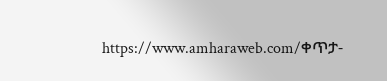https://www.amharaweb.com/ቀጥታ-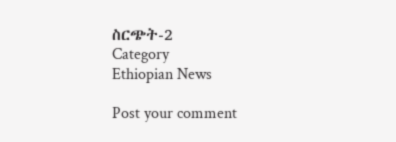ስርጭት-2
Category
Ethiopian News

Post your comment